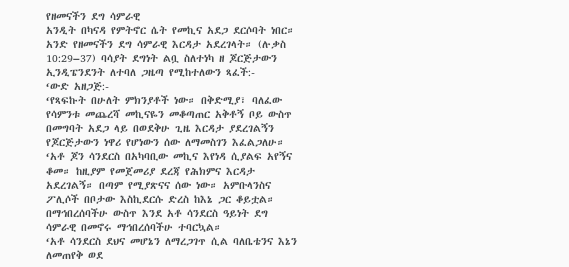የዘመናችን ደግ ሳምራዊ
አንዲት በካናዳ የምትኖር ሴት የመኪና አደጋ ደርሶባት ነበር። አንድ የዘመናችን ደግ ሳምራዊ እርዳታ አደረገላት። (ሉቃስ 10:29–37) ባሳያት ደግነት ልቧ ስለተነካ ዘ ጆርጅታውን ኢንዲፔንደንት ለተባለ ጋዜጣ የሚከተለውን ጻፈች:-
‘ውድ አዘጋጅ:-
‘የጻፍኩት በሁለት ምክንያቶች ነው። በቅድሚያ፣ ባለፈው የሳምንቱ መጨረሻ መኪናዬን መቆጣጠር አቅቶኝ ቦይ ውስጥ በመግባት አደጋ ላይ በወደቅሁ ጊዜ እርዳታ ያደረገልኝን የጆርጅታውን ነዋሪ የሆነውን ሰው ለማመስገን እፈልጋለሁ።
‘አቶ ጆን ሳንደርስ በአካባቢው መኪና እየነዳ ሲያልፍ አየኝና ቆመ። ከዚያም የመጀመሪያ ደረጃ የሕክምና እርዳታ አደረገልኝ። በጣም የሚያጽናና ሰው ነው። አምቡላንስና ፖሊሶች በቦታው እስኪደርሱ ድረስ ከእኔ ጋር ቆይቷል። በማኅበረሰባችሁ ውስጥ እንደ አቶ ሳንደርስ ዓይነት ደግ ሳምራዊ በመኖሩ ማኅበረሰባችሁ ተባርኳል።
‘አቶ ሳንደርስ ደህና መሆኔን ለማረጋገጥ ሲል ባለቤቴንና እኔን ለመጠየቅ ወደ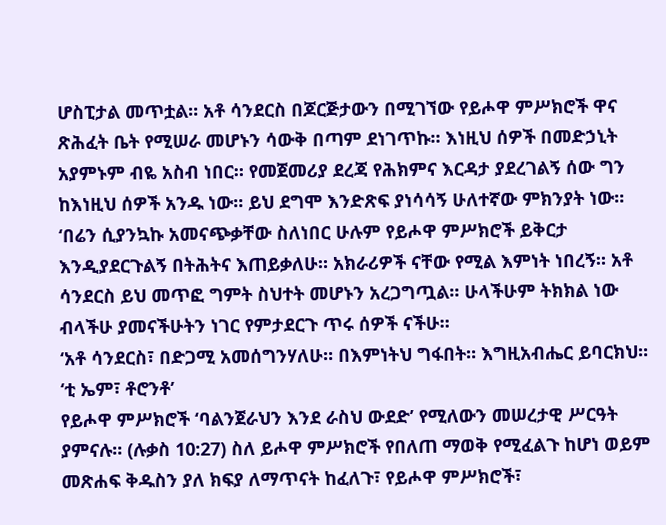ሆስፒታል መጥቷል። አቶ ሳንደርስ በጆርጅታውን በሚገኘው የይሖዋ ምሥክሮች ዋና ጽሕፈት ቤት የሚሠራ መሆኑን ሳውቅ በጣም ደነገጥኩ። እነዚህ ሰዎች በመድኃኒት አያምኑም ብዬ አስብ ነበር። የመጀመሪያ ደረጃ የሕክምና እርዳታ ያደረገልኝ ሰው ግን ከእነዚህ ሰዎች አንዱ ነው። ይህ ደግሞ እንድጽፍ ያነሳሳኝ ሁለተኛው ምክንያት ነው።
‘በሬን ሲያንኳኩ አመናጭቃቸው ስለነበር ሁሉም የይሖዋ ምሥክሮች ይቅርታ እንዲያደርጉልኝ በትሕትና እጠይቃለሁ። አክራሪዎች ናቸው የሚል እምነት ነበረኝ። አቶ ሳንደርስ ይህ መጥፎ ግምት ስህተት መሆኑን አረጋግጧል። ሁላችሁም ትክክል ነው ብላችሁ ያመናችሁትን ነገር የምታደርጉ ጥሩ ሰዎች ናችሁ።
‘አቶ ሳንደርስ፣ በድጋሚ አመሰግንሃለሁ። በእምነትህ ግፋበት። እግዚአብሔር ይባርክህ።
‘ቲ ኤም፣ ቶሮንቶ’
የይሖዋ ምሥክሮች ‘ባልንጀራህን እንደ ራስህ ውደድ’ የሚለውን መሠረታዊ ሥርዓት ያምናሉ። (ሉቃስ 10:27) ስለ ይሖዋ ምሥክሮች የበለጠ ማወቅ የሚፈልጉ ከሆነ ወይም መጽሐፍ ቅዱስን ያለ ክፍያ ለማጥናት ከፈለጉ፣ የይሖዋ ምሥክሮች፣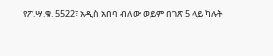የፖ.ሣ.ቁ. 5522፣ አዲስ አበባ ብለው ወይም በገጽ 5 ላይ ካሉት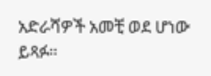አድራሻዎች አመቺ ወደ ሆነው ይጻፉ።